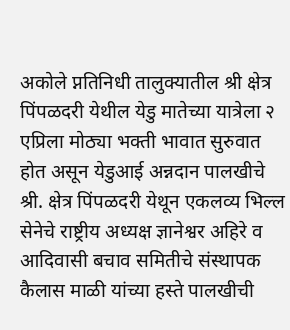अकोले प्नतिनिधी तालुक्यातील श्री क्षेत्र पिंपळदरी येथील येडु मातेच्या यात्रेला २ एप्रिला मोठ्या भक्ती भावात सुरुवात होत असून येडुआई अन्नदान पालखीचे श्री. क्षेत्र पिंपळदरी येथून एकलव्य भिल्ल सेनेचे राष्ट्रीय अध्यक्ष ज्ञानेश्वर अहिरे व आदिवासी बचाव समितीचे संस्थापक कैलास माळी यांच्या हस्ते पालखीची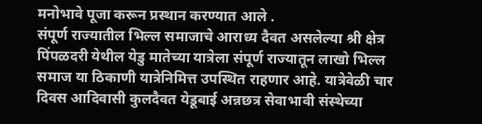मनोभावे पूजा करून प्रस्थान करण्यात आले .
संपूर्ण राज्यातील भिल्ल समाजाचे आराध्य दैवत असलेल्या श्री क्षेत्र पिंपळदरी येथील येडु मातेच्या यात्रेला संपूर्ण राज्यातून लाखो भिल्ल समाज या ठिकाणी यात्रेनिमित्त उपस्थित राहणार आहे. यात्रेवेळी चार दिवस आदिवासी कुलदैवत येडूबाई अन्नछत्र सेवाभावी संस्थेच्या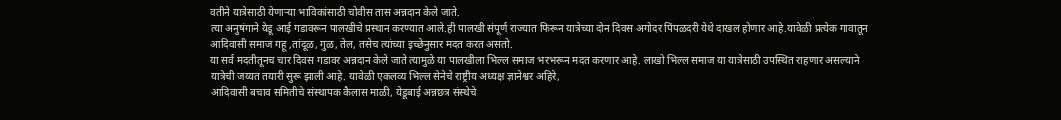वतीने यात्रेसाठी येणाऱ्या भाविकांसाठी चोवीस तास अन्नदान केले जाते.
त्या अनुषंगाने येडू आई गडावरून पालखीचे प्रस्थान करण्यात आले.ही पालखी संपूर्ण राज्यात फिरून यात्रेच्या दोन दिवस अगोदर पिंपळदरी येथे दाखल होणार आहे.यावेळी प्रत्येक गावातून आदिवासी समाज गहू ,तांदूळ, गुळ, तेल, तसेच त्यांच्या इच्छेनुसार मदत करत असतो.
या सर्व मदतीतूनच चार दिवस गडावर अन्नदान केले जाते त्यामुळे या पालखीला भिल्ल समाज भरभरून मदत करणार आहे. लाखो भिल्ल समाज या यात्रेसाठी उपस्थित राहणार असल्याने यात्रेची जय्यत तयारी सुरू झाली आहे. यावेळी एकलव्य भिल्ल सेनेचे राष्ट्रीय अध्यक्ष ज्ञानेश्वर अहिरे,
आदिवासी बचाव समितीचे संस्थापक कैलास माळी, येडूबाई अन्नछत्र संस्थेचे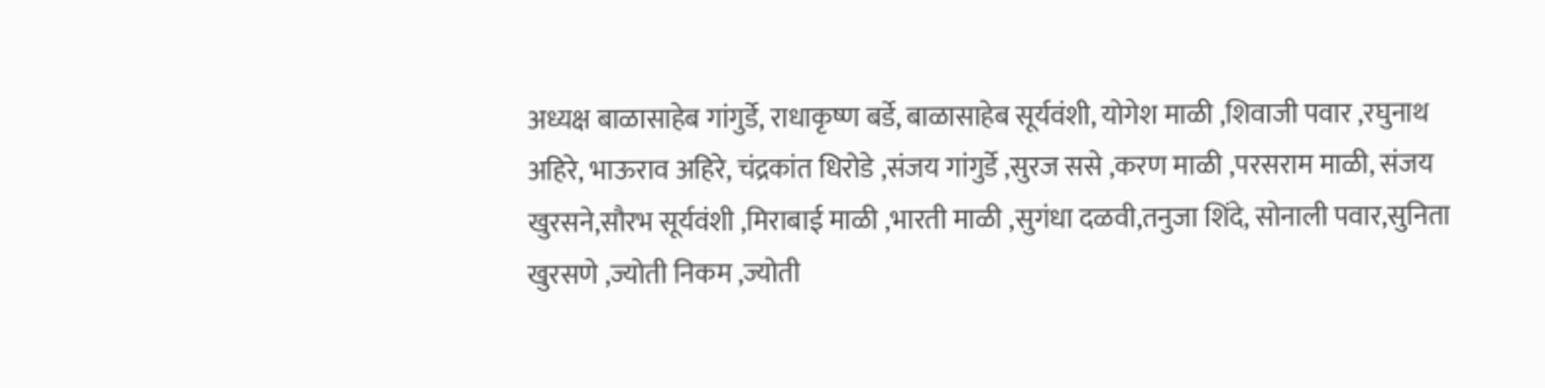अध्यक्ष बाळासाहेब गांगुर्डे, राधाकृष्ण बर्डे, बाळासाहेब सूर्यवंशी, योगेश माळी ,शिवाजी पवार ,रघुनाथ अहिरे, भाऊराव अहिरे, चंद्रकांत धिरोडे ,संजय गांगुर्डे ,सुरज ससे ,करण माळी ,परसराम माळी, संजय खुरसने,सौरभ सूर्यवंशी ,मिराबाई माळी ,भारती माळी ,सुगंधा दळवी,तनुजा शिंदे, सोनाली पवार,सुनिता खुरसणे ,ज्योती निकम ,ज्योती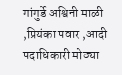गांगुर्डे अश्विनी माळी ,प्रियंका पवार ,आदी पदाधिकारी मोठ्या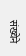संख्येने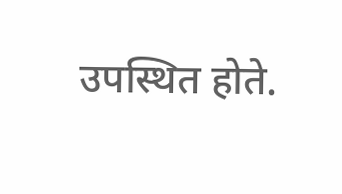उपस्थित होते.